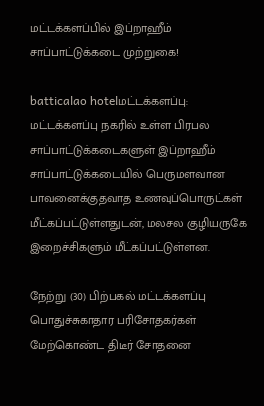மட்டக்களப்பில் இப்றாஹீம் சாப்பாட்டுக்கடை முற்றுகை!

batticalao hotelமட்டக்களப்பு: மட்டக்களப்பு நகரில் உள்ள பிரபல சாப்பாட்டுக்கடைகளுள் இப்றாஹீம் சாப்பாட்டுக்கடையில் பெருமளவான பாவனைக்குதவாத உணவுப்பொருட்கள் மீட்கப்பட்டுள்ளதுடன், மலசல குழியருகே இறைச்சிகளும் மீட்கப்பட்டுள்ளன.

நேற்று (30) பிற்பகல் மட்டக்களப்பு பொதுச்சுகாதார பரிசோதகர்கள் மேற்கொண்ட திடீர் சோதனை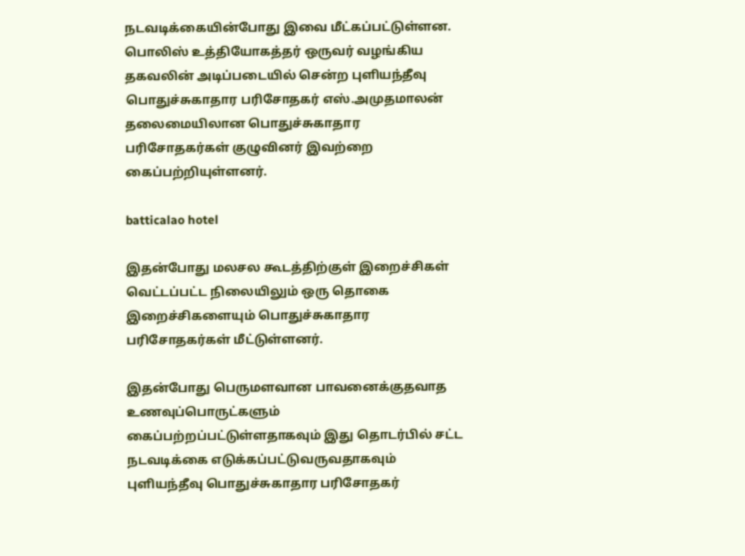நடவடிக்கையின்போது இவை மீட்கப்பட்டுள்ளன. பொலிஸ் உத்தியோகத்தர் ஒருவர் வழங்கிய தகவலின் அடிப்படையில் சென்ற புளியந்தீவு பொதுச்சுகாதார பரிசோதகர் எஸ்.அமுதமாலன் தலைமையிலான பொதுச்சுகாதார பரிசோதகர்கள் குழுவினர் இவற்றை கைப்பற்றியுள்ளனர்.

batticalao hotel

இதன்போது மலசல கூடத்திற்குள் இறைச்சிகள் வெட்டப்பட்ட நிலையிலும் ஒரு தொகை இறைச்சிகளையும் பொதுச்சுகாதார பரிசோதகர்கள் மீட்டுள்ளனர்.

இதன்போது பெருமளவான பாவனைக்குதவாத உணவுப்பொருட்களும் கைப்பற்றப்பட்டுள்ளதாகவும் இது தொடர்பில் சட்ட நடவடிக்கை எடுக்கப்பட்டுவருவதாகவும் புளியந்தீவு பொதுச்சுகாதார பரிசோதகர்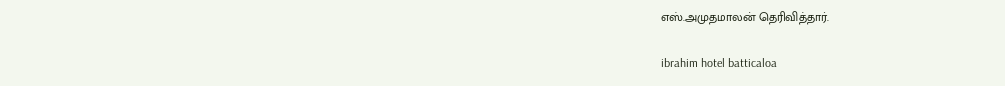எஸ்.அமுதமாலன் தெரிவித்தார்.

ibrahim hotel batticaloa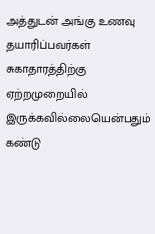அத்துடன் அங்கு உணவு தயாரிப்பவர்கள் சுகாதாரத்திற்கு ஏற்றமுறையில் இருக்கவில்லையென்பதும் கண்டு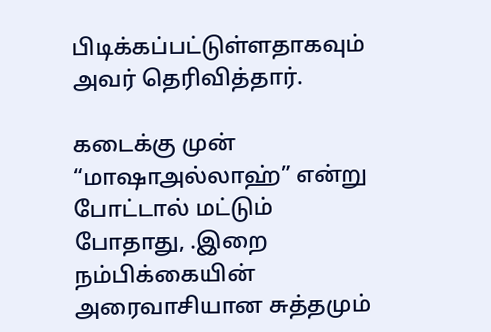பிடிக்கப்பட்டுள்ளதாகவும் அவர் தெரிவித்தார்.

கடைக்கு முன் “மாஷாஅல்லாஹ்” என்று போட்டால் மட்டும் போதாது, .இறை நம்பிக்கையின் அரைவாசியான சுத்தமும்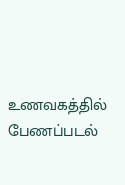உணவகத்தில் பேணப்படல்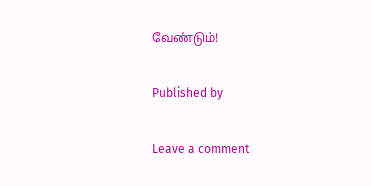வேண்டும்!

Published by

Leave a comment